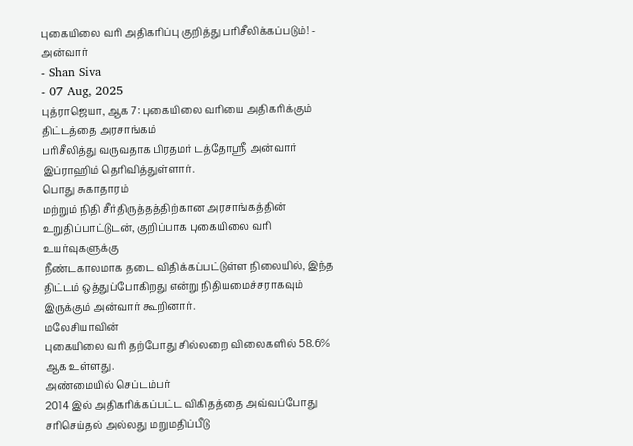புகையிலை வரி அதிகரிப்பு குறித்து பரிசீலிக்கப்படும்! - அன்வார்
- Shan Siva
- 07 Aug, 2025
புத்ராஜெயா, ஆக 7: புகையிலை வரியை அதிகரிக்கும் திட்டத்தை அரசாங்கம்
பரிசீலித்து வருவதாக பிரதமர் டத்தோஸ்ரீ அன்வார் இப்ராஹிம் தெரிவித்துள்ளார்.
பொது சுகாதாரம்
மற்றும் நிதி சீர்திருத்தத்திற்கான அரசாங்கத்தின் உறுதிப்பாட்டுடன், குறிப்பாக புகையிலை வரி உயர்வுகளுக்கு
நீண்டகாலமாக தடை விதிக்கப்பட்டுள்ள நிலையில், இந்த திட்டம் ஒத்துப்போகிறது என்று நிதியமைச்சராகவும்
இருக்கும் அன்வார் கூறினார்.
மலேசியாவின்
புகையிலை வரி தற்போது சில்லறை விலைகளில் 58.6% ஆக உள்ளது.
அண்மையில் செப்டம்பர்
2014 இல் அதிகரிக்கப்பட்ட விகிதத்தை அவ்வப்போது சரிசெய்தல் அல்லது மறுமதிப்பீடு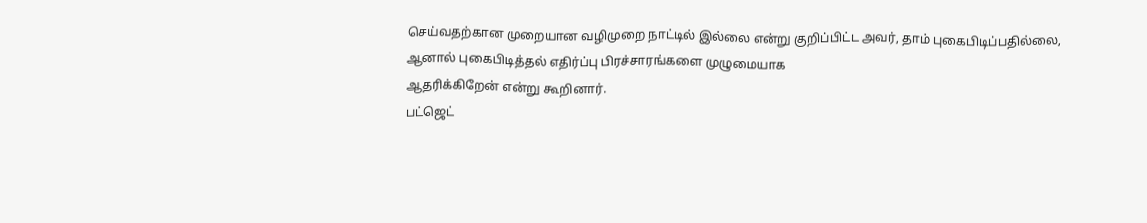செய்வதற்கான முறையான வழிமுறை நாட்டில் இல்லை என்று குறிப்பிட்ட அவர், தாம் புகைபிடிப்பதில்லை, ஆனால் புகைபிடித்தல் எதிர்ப்பு பிரச்சாரங்களை முழுமையாக
ஆதரிக்கிறேன் என்று கூறினார்.
பட்ஜெட்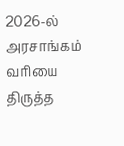2026-ல்
அரசாங்கம் வரியை திருத்த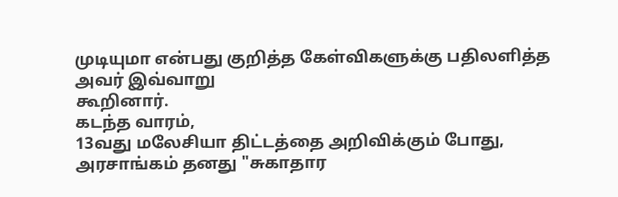முடியுமா என்பது குறித்த கேள்விகளுக்கு பதிலளித்த அவர் இவ்வாறு
கூறினார்.
கடந்த வாரம்,
13வது மலேசியா திட்டத்தை அறிவிக்கும் போது,
அரசாங்கம் தனது "சுகாதார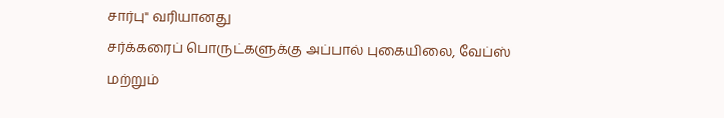சார்பு" வரியானது
சர்க்கரைப் பொருட்களுக்கு அப்பால் புகையிலை, வேப்ஸ் மற்றும்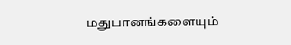மதுபானங்களையும்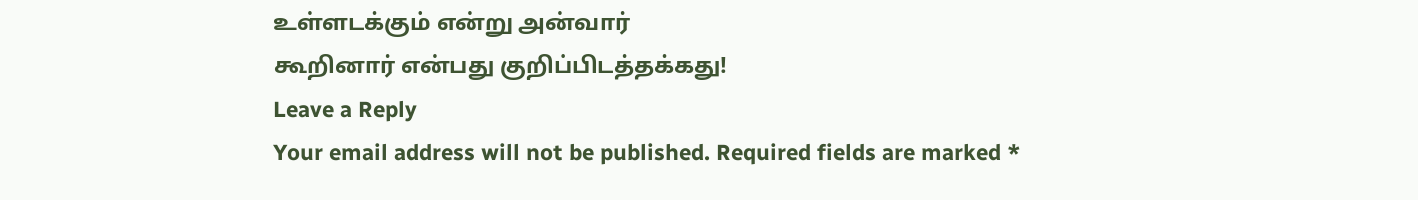உள்ளடக்கும் என்று அன்வார்
கூறினார் என்பது குறிப்பிடத்தக்கது!
Leave a Reply
Your email address will not be published. Required fields are marked *